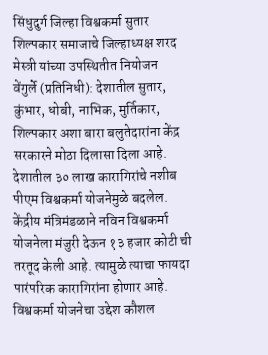सिंधुदुर्ग जिल्हा विश्वकर्मा सुतार शिल्पकार समाजाचे जिल्हाध्यक्ष शरद मेस्त्री यांच्या उपस्थितीत नियोजन
वेंगुर्ले (प्रतिनिधी): देशातील सुतार, कुंभार, धोबी, नाभिक, मुर्तिकार, शिल्पकार अशा बारा बलुतेदारांना केंद्र सरकारने मोठा दिलासा दिला आहे. देशातील ३० लाख कारागिरांचे नशीब पीएम विश्वकर्मा योजनेमुळे बदलेल. केंद्रीय मंत्रिमंडळाने नविन विश्वकर्मा योजनेला मंजुरी देऊन १३ हजार कोटी ची तरतूद केली आहे. त्यामुळे त्याचा फायदा पारंपरिक कारागिरांना होणार आहे. विश्वकर्मा योजनेचा उद्देश कौशल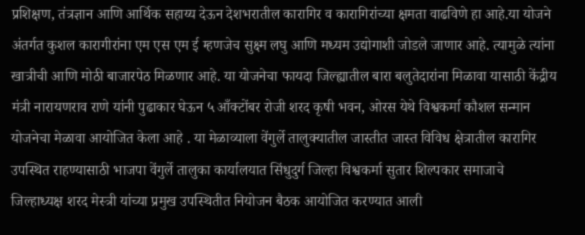प्रशिक्षण, तंत्रज्ञान आणि आर्थिक सहाय्य देऊन देशभरातील कारागिर व कारागिरांच्या क्षमता वाढविणे हा आहे.या योजने अंतर्गत कुशल कारागीरांना एम एस एम ई म्हणजेच सुक्ष्म लघु आणि मध्यम उद्योगाशी जोडले जाणार आहे. त्यामुळे त्यांना खात्रीची आणि मोठी बाजारपेठ मिळणार आहे. या योजनेचा फायदा जिल्ह्यातील बारा बलुतेदारांना मिळावा यासाठी केंद्रीय मंत्री नारायणराव राणे यांनी पुढाकार घेऊन ५ आँक्टोंबर रोजी शरद कृषी भवन, ओरस येथे विश्वकर्मा कौशल सन्मान योजनेचा मेळावा आयोजित केला आहे . या मेळाव्याला वेंगुर्ले तालुक्यातील जास्तीत जास्त विविध क्षेत्रातील कारागिर उपस्थित राहण्यासाठी भाजपा वेंगुर्ले तालुका कार्यालयात सिंधुदुर्ग जिल्हा विश्वकर्मा सुतार शिल्पकार समाजाचे जिल्हाध्यक्ष शरद मेस्त्री यांच्या प्रमुख उपस्थितीत नियोजन बैठक आयोजित करण्यात आली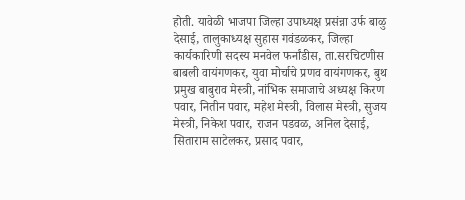होती. यावेळी भाजपा जिल्हा उपाध्यक्ष प्रसंन्ना उर्फ बाळु देसाई, तालुकाध्यक्ष सुहास गवंडळकर, जिल्हा कार्यकारिणी सदस्य मनवेल फर्नांडीस, ता.सरचिटणीस बाबली वायंगणकर, युवा मोर्चाचे प्रणव वायंगणकर, बुथ प्रमुख बाबुराव मेस्त्री, नांभिक समाजाचे अध्यक्ष किरण पवार, नितीन पवार, महेश मेस्त्री, विलास मेस्त्री, सुजय मेस्त्री, निकेश पवार, राजन पडवळ, अनिल देसाई, सिताराम साटेलकर, प्रसाद पवार,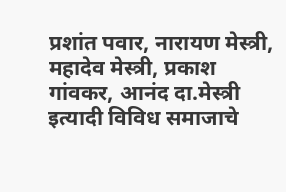प्रशांत पवार, नारायण मेस्त्री, महादेव मेस्त्री, प्रकाश गांवकर, आनंद दा.मेस्त्री इत्यादी विविध समाजाचे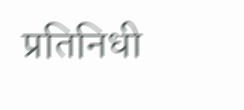प्रतिनिधी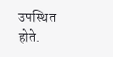उपस्थित होते.